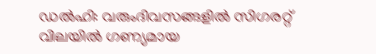ഡൽഹി: വരുംദിവസങ്ങളിൽ സിഗരറ്റ് വിലയിൽ ഗണ്യമായ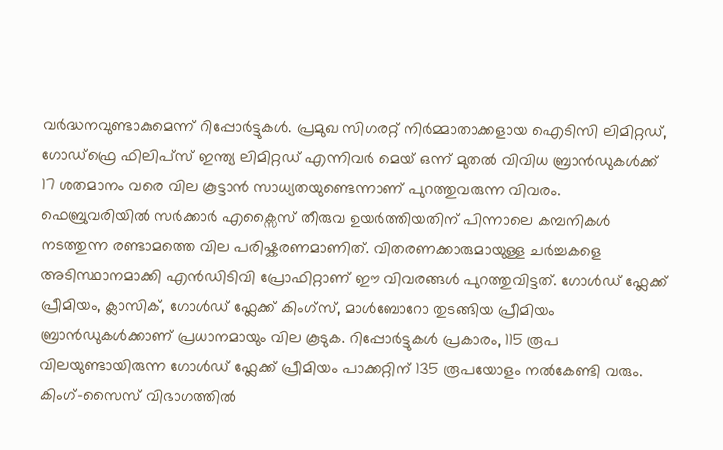വർദ്ധനവുണ്ടാകുമെന്ന് റിപ്പോർട്ടുകൾ. പ്രമുഖ സിഗരറ്റ് നിർമ്മാതാക്കളായ ഐടിസി ലിമിറ്റഡ്, ഗോഡ്ഫ്രെ ഫിലിപ്സ് ഇന്ത്യ ലിമിറ്റഡ് എന്നിവർ മെയ് ഒന്ന് മുതൽ വിവിധ ബ്രാൻഡുകൾക്ക് 17 ശതമാനം വരെ വില കൂട്ടാൻ സാധ്യതയുണ്ടെന്നാണ് പുറത്തുവരുന്ന വിവരം. ഫെബ്രുവരിയിൽ സർക്കാർ എക്സൈസ് തീരുവ ഉയർത്തിയതിന് പിന്നാലെ കമ്പനികൾ നടത്തുന്ന രണ്ടാമത്തെ വില പരിഷ്കരണമാണിത്. വിതരണക്കാരുമായുള്ള ചർച്ചകളെ അടിസ്ഥാനമാക്കി എൻഡിടിവി പ്രോഫിറ്റാണ് ഈ വിവരങ്ങൾ പുറത്തുവിട്ടത്. ഗോൾഡ് ഫ്ലേക്ക് പ്രീമിയം, ക്ലാസിക്, ഗോൾഡ് ഫ്ലേക്ക് കിംഗ്സ്, മാൾബോറോ തുടങ്ങിയ പ്രീമിയം ബ്രാൻഡുകൾക്കാണ് പ്രധാനമായും വില കൂടുക. റിപ്പോർട്ടുകൾ പ്രകാരം, 115 രൂപ വിലയുണ്ടായിരുന്ന ഗോൾഡ് ഫ്ലേക്ക് പ്രീമിയം പാക്കറ്റിന് 135 രൂപയോളം നൽകേണ്ടി വരും.
കിംഗ്-സൈസ് വിഭാഗത്തിൽ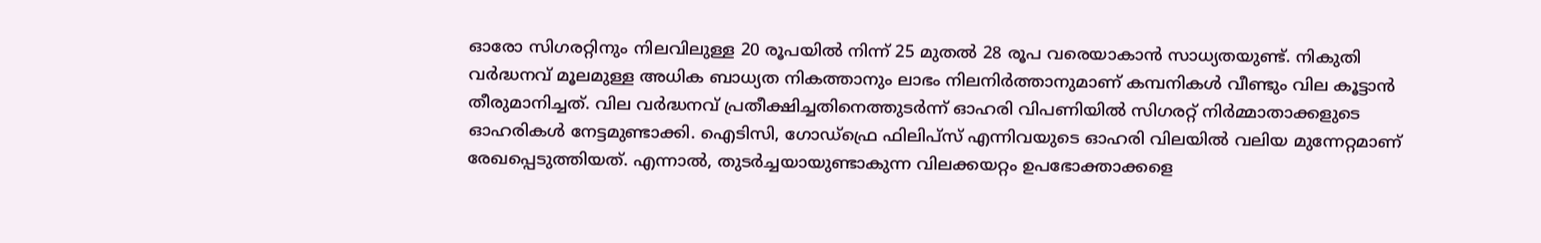ഓരോ സിഗരറ്റിനും നിലവിലുള്ള 20 രൂപയിൽ നിന്ന് 25 മുതൽ 28 രൂപ വരെയാകാൻ സാധ്യതയുണ്ട്. നികുതി വർദ്ധനവ് മൂലമുള്ള അധിക ബാധ്യത നികത്താനും ലാഭം നിലനിർത്താനുമാണ് കമ്പനികൾ വീണ്ടും വില കൂട്ടാൻ തീരുമാനിച്ചത്. വില വർദ്ധനവ് പ്രതീക്ഷിച്ചതിനെത്തുടർന്ന് ഓഹരി വിപണിയിൽ സിഗരറ്റ് നിർമ്മാതാക്കളുടെ ഓഹരികൾ നേട്ടമുണ്ടാക്കി. ഐടിസി, ഗോഡ്ഫ്രെ ഫിലിപ്സ് എന്നിവയുടെ ഓഹരി വിലയിൽ വലിയ മുന്നേറ്റമാണ് രേഖപ്പെടുത്തിയത്. എന്നാൽ, തുടർച്ചയായുണ്ടാകുന്ന വിലക്കയറ്റം ഉപഭോക്താക്കളെ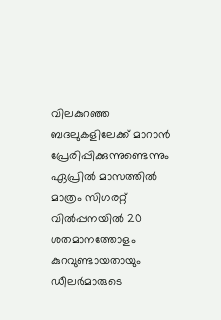വിലകുറഞ്ഞ ബദലുകളിലേക്ക് മാറാൻ പ്രേരിപ്പിക്കുന്നുണ്ടെന്നും ഏപ്രിൽ മാസത്തിൽ മാത്രം സിഗരറ്റ് വിൽപ്പനയിൽ 20 ശതമാനത്തോളം കുറവുണ്ടായതായും ഡീലർമാരുടെ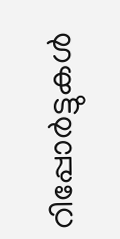റിപ്പോർട്ടുകൾ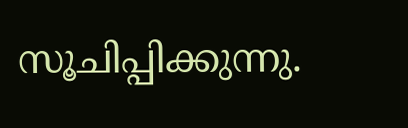സൂചിപ്പിക്കുന്നു.